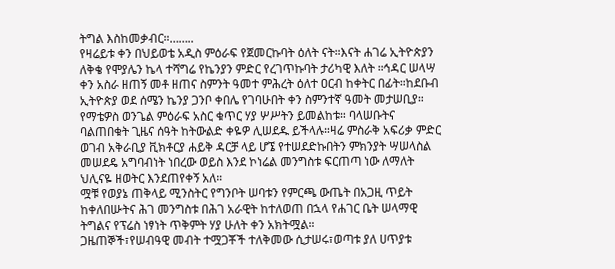ትግል እስከመቃብር።……..
የዛሬይቱ ቀን በህይወቴ አዲስ ምዕራፍ የጀመርኩባት ዕለት ናት።እናት ሐገሬ ኢትዮጵያን ለቅቄ የሞያሌን ኬላ ተሻግሬ የኬንያን ምድር የረገጥኩባት ታሪካዊ እለት ።ኅዳር ሠላሣ ቀን አስራ ዘጠኝ መቶ ዘጠና ስምንት ዓመተ ምሕረት ዕለተ ዐርብ ከቀትር በፊት።ከደቡብ ኢትዮጵያ ወደ ሰሜን ኬንያ ጋንቦ ቀበሌ የገባሁበት ቀን ስምንተኛ ዓመት መታሠቢያ።
የማቴዎስ ወንጌል ምዕራፍ አስር ቁጥር ሃያ ሦሥትን ይመልከቱ። ባላሠቡትና ባልጠበቁት ጊዜና ሰዓት ከትውልድ ቀዬዎ ሊሠደዱ ይችላሉ።ዛሬ ምስራቅ አፍሪቃ ምድር ወገብ አቅራቢያ ቪክቶርያ ሐይቅ ዳርቻ ላይ ሆኜ የተሠደድኩበትን ምክንያት ሣሠላስል መሠደዴ አግባብነት ነበረው ወይስ እንደ ኮነሬል መንግስቱ ፍርጠጣ ነው ለማለት ህሊናዬ ዘወትር እንደጠየቀኝ አለ።
ሟቹ የወያኔ ጠቅላይ ሚንስትር የግንቦት ሠባቱን የምርጫ ውጤት በአጋዚ ጥይት ከቀለበሡትና ሕገ መንግስቱ በሕገ አራዊት ከተለወጠ በኋላ የሐገር ቤት ሠላማዊ ትግልና የፕሬስ ነፃነት ጥቅምት ሃያ ሁለት ቀን አክትሟል።
ጋዜጠኞች፣የሠብዓዊ መብት ተሟጋቾች ተለቅመው ሲታሠሩ፣ወጣቱ ያለ ሀጥያቱ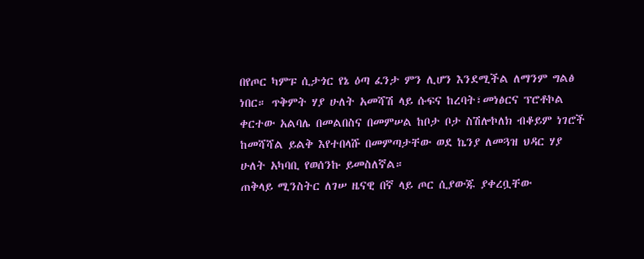በየጦር ካምፑ ሲታጎር የኔ ዕጣ ፈንታ ምን ሊሆን እንደሚችል ለማንም ግልፅ ነበር። ጥቅምት ሃያ ሁለት አመሻሽ ላይ ሱፍና ከረባት፣መነፅርና ፕሮቶኮል ቀርተው አልባሌ በመልበስና በመምሠል ከቦታ ቦታ ስሽሎኮለክ ብቆይም ነገሮች ከመሻሻል ይልቅ እየተበላሹ በመምጣታቸው ወደ ኬንያ ለመጓዝ ህዳር ሃያ ሁለት አካባቢ የወሰንኩ ይመስለኛል።
ጠቅላይ ሚንስትር ለገሠ ዜናዊ በኛ ላይ ጦር ሲያውጁ ያቀረቧቸው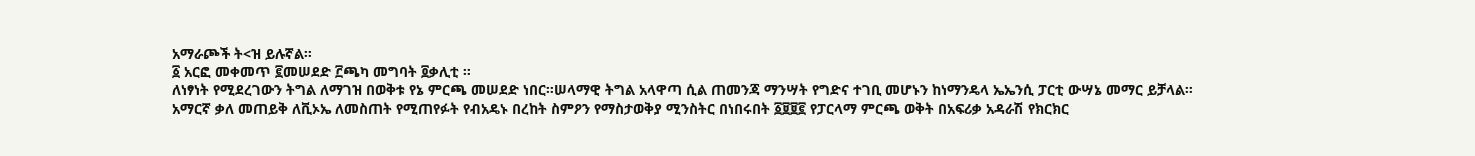አማራጮች ት<ዝ ይሉኛል።
፩ አርፎ መቀመጥ ፪መሠደድ ፫ጫካ መግባት ፬ቃሊቲ ።
ለነፃነት የሚደረገውን ትግል ለማገዝ በወቅቱ የኔ ምርጫ መሠደድ ነበር።ሠላማዊ ትግል አላዋጣ ሲል ጠመንጃ ማንሣት የግድና ተገቢ መሆኑን ከነማንዴላ ኤኤንሲ ፓርቲ ውሣኔ መማር ይቻላል።
አማርኛ ቃለ መጠይቅ ለቪኦኤ ለመስጠት የሚጠየፉት የብአዴኑ በረከት ስምዖን የማስታወቅያ ሚንስትር በነበሩበት ፩፱፱፪ የፓርላማ ምርጫ ወቅት በአፍሪቃ አዳራሽ የክርክር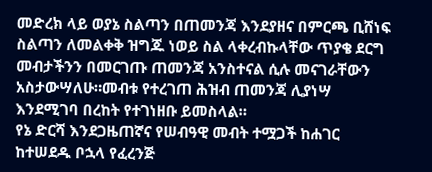መድረክ ላይ ወያኔ ስልጣን በጠመንጃ እንደያዘና በምርጫ ቢሸነፍ ስልጣን ለመልቀቅ ዝግጁ ነወይ ስል ላቀረብኩላቸው ጥያቄ ደርግ መብታችንን በመርገጡ ጠመንጃ አንስተናል ሲሉ መናገራቸውን አስታውሣለሁ።መብቱ የተረገጠ ሕዝብ ጠመንጃ ሊያነሣ እንደሚገባ በረከት የተገነዘቡ ይመስላል።
የኔ ድርሻ እንደጋዜጠኛና የሠብዓዊ መብት ተሟጋች ከሐገር ከተሠደዱ ቦኋላ የፈረንጅ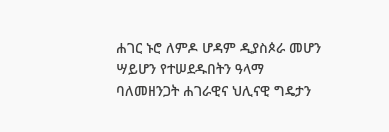ሐገር ኑሮ ለምዶ ሆዳም ዲያስጶራ መሆን ሣይሆን የተሠደዱበትን ዓላማ ባለመዘንጋት ሐገራዊና ህሊናዊ ግዴታን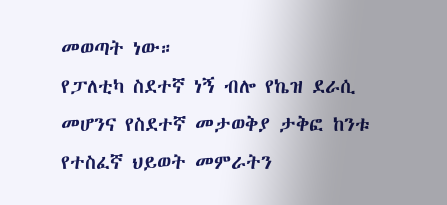መወጣት ነው።
የፓለቲካ ስደተኛ ነኝ ብሎ የኬዝ ደራሲ መሆንና የስደተኛ መታወቅያ ታቅፎ ከንቱ የተስፈኛ ህይወት መምራትን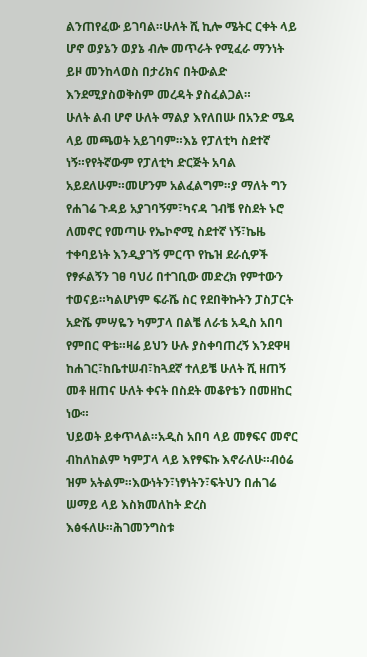ልንጠየፈው ይገባል።ሁለት ሺ ኪሎ ሜትር ርቀት ላይ ሆኖ ወያኔን ወያኔ ብሎ መጥራት የሚፈራ ማንነት ይዞ መንከላወስ በታሪክና በትውልድ እንደሚያስወቅስም መረዳት ያስፈልጋል።
ሁለት ልብ ሆኖ ሁለት ማልያ እየለበሡ በአንድ ሜዳ ላይ መጫወት አይገባም።እኔ የፓለቲካ ስደተኛ ነኝ።የየትኛውም የፓለቲካ ድርጅት አባል አይደለሁም።መሆንም አልፈልግም።ያ ማለት ግን የሐገሬ ጉዳይ አያገባኝም፣ካናዳ ገብቼ የስደት ኑሮ ለመኖር የመጣሁ የኤኮኖሚ ስደተኛ ነኝ፣ኬዜ ተቀባይነት እንዲያገኝ ምርጥ የኬዝ ደራሲዎች የፃፉልኝን ገፀ ባህሪ በተገቢው መድረክ የምተውን ተወናይ።ካልሆነም ፍራሼ ስር የደበቅኩትን ፓስፓርት አድሼ ምሣዬን ካምፓላ በልቼ ለራቴ አዲስ አበባ የምበር ዋቴ።ዛሬ ይህን ሁሉ ያስቀባጠረኝ እንደዋዛ ከሐገር፣ከቤተሠብ፣ከጓደኛ ተለይቼ ሁለት ሺ ዘጠኝ መቶ ዘጠና ሁለት ቀናት በስደት መቆየቴን በመዘከር ነው።
ህይወት ይቀጥላል።አዲስ አበባ ላይ መፃፍና መኖር ብከለከልም ካምፓላ ላይ እየፃፍኩ እኖራለሁ።ብዕሬ ዝም አትልም።እውነትን፣ነፃነትን፣ፍትህን በሐገሬ ሠማይ ላይ እስክመለከት ድረስ እፅፋለሁ።ሕገመንግስቱ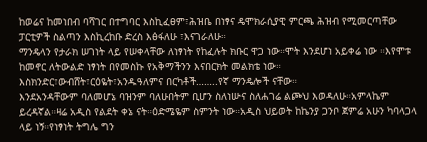ከወሬና ከመነበብ ባሻገር በተግባር እስኪፈፀም፣ሕዝቤ በነፃና ዴሞክራሲያዊ ምርጫ ሕዝብ የሚመርጣቸው ፓርቲዎች ስልጣን እስኪረከቡ ድረስ እፅፋለሁ ፣እናገራለሁ።
ማንዴላን የታራክ ሠገነት ላይ የሠቀላቸው ለነፃነት የከፈሉት ክቡር ዋጋ ነው።ሞት እንደሆነ አይቀሬ ነው ።እየሞቱ ከመኖር ለትውልድ ነፃነት በየመስኩ የአቅማችንን እናበርክት መልክቴ ነው።
እስክንድር፣ውብሸት፣ርዕዬት፣አንዱዓለምና በርካቶች……..የኛ ማንዴሎች ናቸው።
እንደአንዳቸውም ባለመሆኔ ባዝንም ባለሁበትም ቢሆን ስለነሡና ስለሐገሬ ልጮህ እወዳለሁ።አምላኬም ይረዳኛል።ዛሬ አዲስ የልደት ቀኔ ናት።ዕድሜዬም ስምንት ነው።አዲስ ህይወት ከኬንያ ጋንቦ ጀምሬ አሁን ካባላጋላ ላይ ነኝ።የነፃነት ትግሌ ግን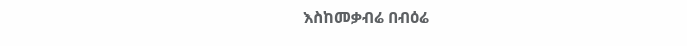እስከመቃብሬ በብዕሬ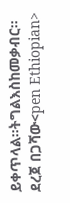ይቀጥላል።ትግልእስከመቃብር።
ደረጀ በጋሻው<pen Ethiopian>